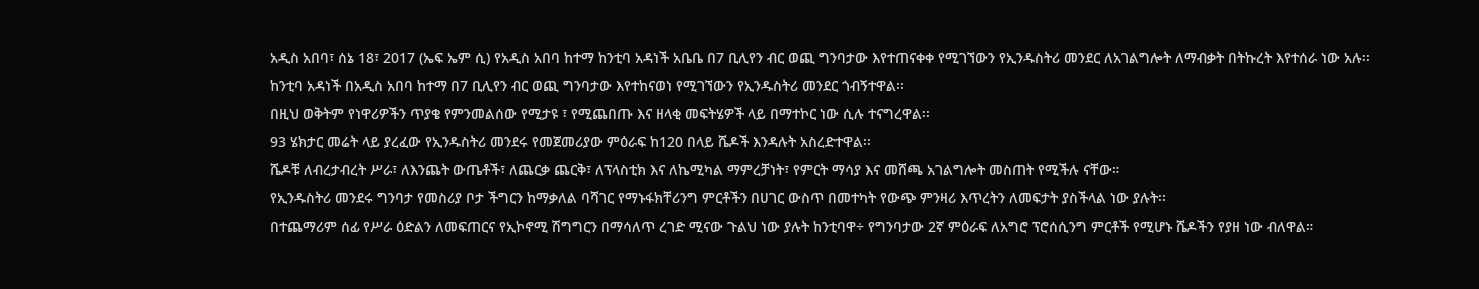አዲስ አበባ፣ ሰኔ 18፣ 2017 (ኤፍ ኤም ሲ) የአዲስ አበባ ከተማ ከንቲባ አዳነች አቤቤ በ7 ቢሊየን ብር ወጪ ግንባታው እየተጠናቀቀ የሚገኘውን የኢንዱስትሪ መንደር ለአገልግሎት ለማብቃት በትኩረት እየተሰራ ነው አሉ፡፡
ከንቲባ አዳነች በአዲስ አበባ ከተማ በ7 ቢሊየን ብር ወጪ ግንባታው እየተከናወነ የሚገኘውን የኢንዱስትሪ መንደር ጎብኝተዋል፡፡
በዚህ ወቅትም የነዋሪዎችን ጥያቄ የምንመልሰው የሚታዩ ፣ የሚጨበጡ እና ዘላቂ መፍትሄዎች ላይ በማተኮር ነው ሲሉ ተናግረዋል፡፡
93 ሄክታር መሬት ላይ ያረፈው የኢንዱስትሪ መንደሩ የመጀመሪያው ምዕራፍ ከ120 በላይ ሼዶች እንዳሉት አስረድተዋል፡፡
ሼዶቹ ለብረታብረት ሥራ፣ ለእንጨት ውጤቶች፣ ለጨርቃ ጨርቅ፣ ለፕላስቲክ እና ለኬሚካል ማምረቻነት፣ የምርት ማሳያ እና መሸጫ አገልግሎት መስጠት የሚችሉ ናቸው።
የኢንዱስትሪ መንደሩ ግንባታ የመስሪያ ቦታ ችግርን ከማቃለል ባሻገር የማኑፋክቸሪንግ ምርቶችን በሀገር ውስጥ በመተካት የውጭ ምንዛሪ እጥረትን ለመፍታት ያስችላል ነው ያሉት፡፡
በተጨማሪም ሰፊ የሥራ ዕድልን ለመፍጠርና የኢኮኖሚ ሽግግርን በማሳለጥ ረገድ ሚናው ጉልህ ነው ያሉት ከንቲባዋ÷ የግንባታው 2ኛ ምዕራፍ ለአግሮ ፕሮሰሲንግ ምርቶች የሚሆኑ ሼዶችን የያዘ ነው ብለዋል።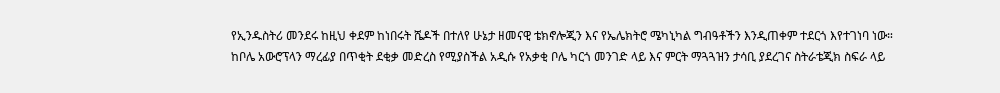የኢንዱስትሪ መንደሩ ከዚህ ቀደም ከነበሩት ሼዶች በተለየ ሁኔታ ዘመናዊ ቴክኖሎጂን እና የኤሌክትሮ ሜካኒካል ግብዓቶችን እንዲጠቀም ተደርጎ እየተገነባ ነው።
ከቦሌ አውሮፕላን ማረፊያ በጥቂት ደቂቃ መድረስ የሚያስችል አዲሱ የአቃቂ ቦሌ ካርጎ መንገድ ላይ እና ምርት ማጓጓዝን ታሳቢ ያደረገና ስትራቴጂክ ስፍራ ላይ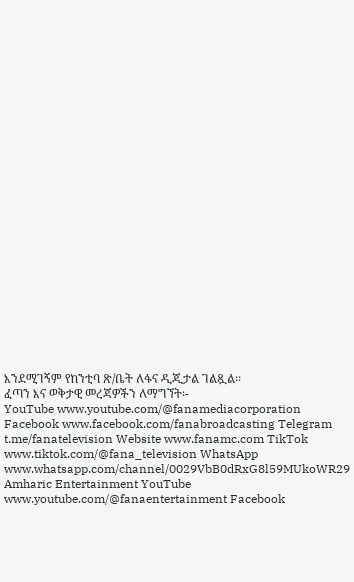እንደሚገኝም የከንቲባ ጽ/ቤት ለፋና ዲጂታል ገልጿል፡፡
ፈጣን እና ወቅታዊ መረጃዎችን ለማግኘት፡-
YouTube www.youtube.com/@fanamediacorporation Facebook www.facebook.com/fanabroadcasting Telegram t.me/fanatelevision Website www.fanamc.com TikTok www.tiktok.com/@fana_television WhatsApp www.whatsapp.com/channel/0029VbB0dRxG8l59MUkoWR29 Amharic Entertainment YouTube www.youtube.com/@fanaentertainment Facebook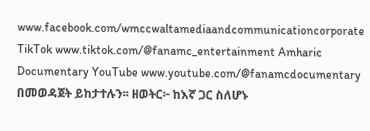www.facebook.com/wmccwaltamediaandcommunicationcorporate TikTok www.tiktok.com/@fanamc_entertainment Amharic Documentary YouTube www.youtube.com/@fanamcdocumentary በመወዳጀት ይከታተሉን፡፡ ዘወትር፦ ከእኛ ጋር ስለሆኑ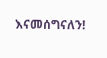እናመሰግናለን!